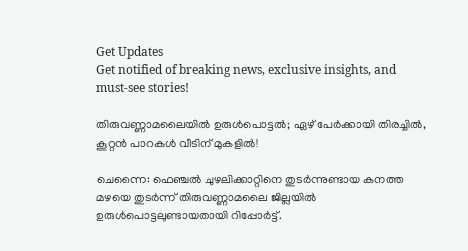Get Updates
Get notified of breaking news, exclusive insights, and must-see stories!

തിരുവണ്ണാമലൈയില്‍ ഉരുള്‍പൊട്ടല്‍; ഏഴ് പേര്‍ക്കായി തിരച്ചില്‍, കൂറ്റന്‍ പാറകള്‍ വീടിന് മുകളില്‍!

ചെന്നൈ: ഫെഞ്ചല്‍ ചുഴലിക്കാറ്റിനെ തുടര്‍ന്നുണ്ടായ കനത്ത മഴയെ തുടര്‍ന്ന് തിരുവണ്ണാമലൈ ജില്ലയില്‍ ഉരുള്‍പൊട്ടലുണ്ടായതായി റിപ്പോര്‍ട്ട്.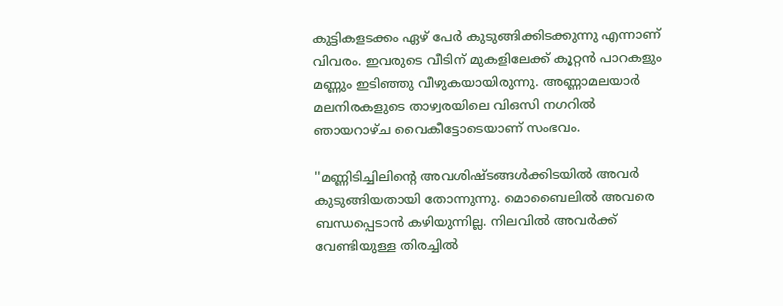കുട്ടികളടക്കം ഏഴ് പേര്‍ കുടുങ്ങിക്കിടക്കുന്നു എന്നാണ് വിവരം. ഇവരുടെ വീടിന് മുകളിലേക്ക് കൂറ്റന്‍ പാറകളും മണ്ണും ഇടിഞ്ഞു വീഴുകയായിരുന്നു. അണ്ണാമലയാര്‍ മലനിരകളുടെ താഴ്വരയിലെ വിഒസി നഗറില്‍ ഞായറാഴ്ച വൈകീട്ടോടെയാണ് സംഭവം.

''മണ്ണിടിച്ചിലിന്റെ അവശിഷ്ടങ്ങള്‍ക്കിടയില്‍ അവര്‍ കുടുങ്ങിയതായി തോന്നുന്നു. മൊബൈലില്‍ അവരെ ബന്ധപ്പെടാന്‍ കഴിയുന്നില്ല. നിലവില്‍ അവര്‍ക്ക് വേണ്ടിയുള്ള തിരച്ചില്‍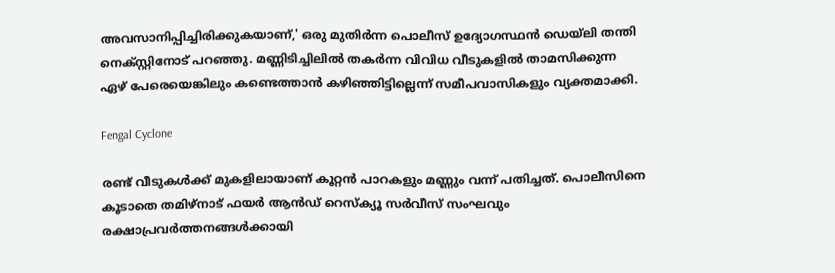അവസാനിപ്പിച്ചിരിക്കുകയാണ്,' ഒരു മുതിര്‍ന്ന പൊലീസ് ഉദ്യോഗസ്ഥന്‍ ഡെയ്‌ലി തന്തി നെക്സ്റ്റിനോട് പറഞ്ഞു. മണ്ണിടിച്ചിലില്‍ തകര്‍ന്ന വിവിധ വീടുകളില്‍ താമസിക്കുന്ന ഏഴ് പേരെയെങ്കിലും കണ്ടെത്താന്‍ കഴിഞ്ഞിട്ടില്ലെന്ന് സമീപവാസികളും വ്യക്തമാക്കി.

Fengal Cyclone

രണ്ട് വീടുകള്‍ക്ക് മുകളിലായാണ് കൂറ്റന്‍ പാറകളും മണ്ണും വന്ന് പതിച്ചത്. പൊലീസിനെ കൂടാതെ തമിഴ്നാട് ഫയര്‍ ആന്‍ഡ് റെസ്‌ക്യൂ സര്‍വീസ് സംഘവും രക്ഷാപ്രവര്‍ത്തനങ്ങള്‍ക്കായി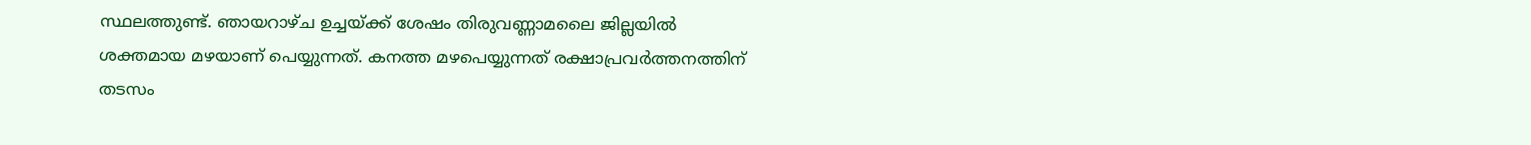സ്ഥലത്തുണ്ട്. ഞായറാഴ്ച ഉച്ചയ്ക്ക് ശേഷം തിരുവണ്ണാമലൈ ജില്ലയില്‍ ശക്തമായ മഴയാണ് പെയ്യുന്നത്. കനത്ത മഴപെയ്യുന്നത് രക്ഷാപ്രവര്‍ത്തനത്തിന് തടസം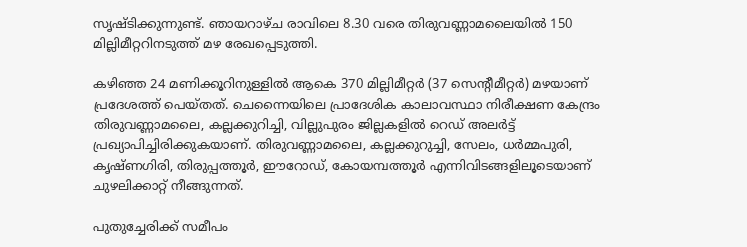സൃഷ്ടിക്കുന്നുണ്ട്. ഞായറാഴ്ച രാവിലെ 8.30 വരെ തിരുവണ്ണാമലൈയില്‍ 150 മില്ലിമീറ്ററിനടുത്ത് മഴ രേഖപ്പെടുത്തി.

കഴിഞ്ഞ 24 മണിക്കൂറിനുള്ളില്‍ ആകെ 370 മില്ലിമീറ്റര്‍ (37 സെന്റീമീറ്റര്‍) മഴയാണ് പ്രദേശത്ത് പെയ്തത്. ചെന്നൈയിലെ പ്രാദേശിക കാലാവസ്ഥാ നിരീക്ഷണ കേന്ദ്രം തിരുവണ്ണാമലൈ, കല്ലക്കുറിച്ചി, വില്ലുപുരം ജില്ലകളില്‍ റെഡ് അലര്‍ട്ട് പ്രഖ്യാപിച്ചിരിക്കുകയാണ്. തിരുവണ്ണാമലൈ, കല്ലക്കുറുച്ചി, സേലം, ധര്‍മ്മപുരി, കൃഷ്ണഗിരി, തിരുപ്പത്തൂര്‍, ഈറോഡ്, കോയമ്പത്തൂര്‍ എന്നിവിടങ്ങളിലൂടെയാണ് ചുഴലിക്കാറ്റ് നീങ്ങുന്നത്.

പുതുച്ചേരിക്ക് സമീപം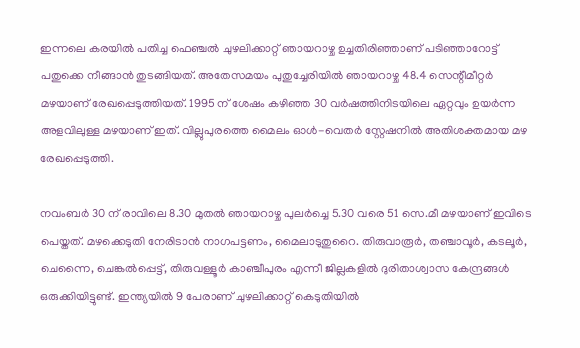ഇന്നലെ കരയില്‍ പതിച്ച ഫെഞ്ചല്‍ ചുഴലിക്കാറ്റ് ഞായറാഴ്ച ഉച്ചതിരിഞ്ഞാണ് പടിഞ്ഞാറോട്ട് പതുക്കെ നീങ്ങാന്‍ തുടങ്ങിയത്. അതേസമയം പുതുച്ചേരിയില്‍ ഞായറാഴ്ച 48.4 സെന്റീമീറ്റര്‍ മഴയാണ് രേഖപ്പെടുത്തിയത്. 1995 ന് ശേഷം കഴിഞ്ഞ 30 വര്‍ഷത്തിനിടയിലെ ഏറ്റവും ഉയര്‍ന്ന അളവിലുള്ള മഴയാണ് ഇത്. വില്ലുപുരത്തെ മൈലം ഓള്‍-വെതര്‍ സ്റ്റേഷനില്‍ അതിശക്തമായ മഴ രേഖപ്പെടുത്തി.

നവംബര്‍ 30 ന് രാവിലെ 8.30 മുതല്‍ ഞായറാഴ്ച പുലര്‍ച്ചെ 5.30 വരെ 51 സെ.മീ മഴയാണ് ഇവിടെ പെയ്തത്. മഴക്കെടുതി നേരിടാന്‍ നാഗപട്ടണം, മൈലാടുതുറൈ. തിരുവാരൂര്‍, തഞ്ചാവൂര്‍, കടലൂര്‍, ചെന്നൈ, ചെങ്കല്‍പ്പെട്ട്, തിരുവള്ളൂര്‍ കാഞ്ചീപുരം എന്നീ ജില്ലകളില്‍ ദുരിതാശ്വാസ കേന്ദ്രങ്ങള്‍ ഒരുക്കിയിട്ടുണ്ട്. ഇന്ത്യയില്‍ 9 പേരാണ് ചുഴലിക്കാറ്റ് കെടുതിയില്‍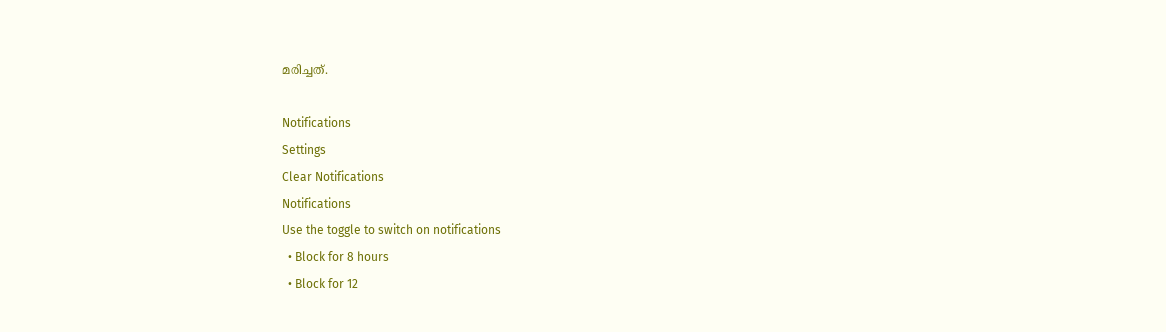മരിച്ചത്.

Notifications
Settings
Clear Notifications
Notifications
Use the toggle to switch on notifications
  • Block for 8 hours
  • Block for 12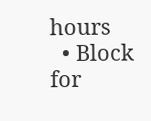hours
  • Block for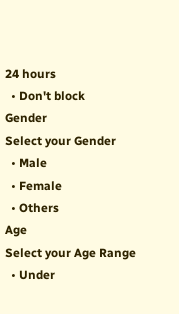24 hours
  • Don't block
Gender
Select your Gender
  • Male
  • Female
  • Others
Age
Select your Age Range
  • Under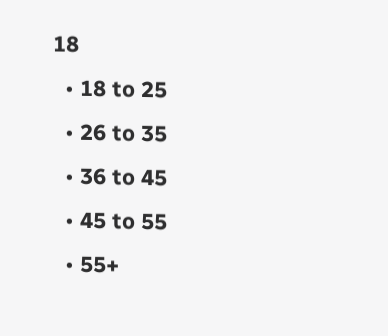18
  • 18 to 25
  • 26 to 35
  • 36 to 45
  • 45 to 55
  • 55+